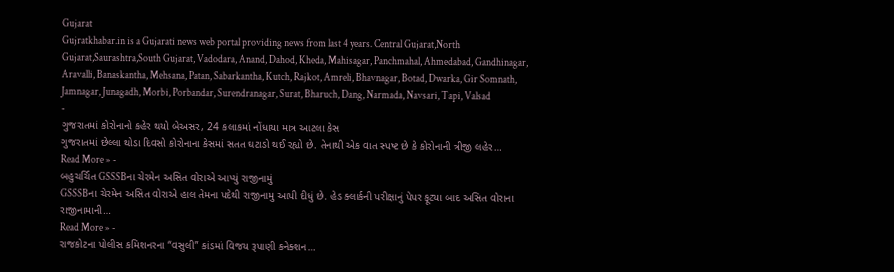Gujarat
Gujratkhabar.in is a Gujarati news web portal providing news from last 4 years. Central Gujarat,North Gujarat,Saurashtra,South Gujarat, Vadodara, Anand, Dahod, Kheda, Mahisagar, Panchmahal, Ahmedabad, Gandhinagar, Aravalli, Banaskantha, Mehsana, Patan, Sabarkantha, Kutch, Rajkot, Amreli, Bhavnagar, Botad, Dwarka, Gir Somnath, Jamnagar, Junagadh, Morbi, Porbandar, Surendranagar, Surat, Bharuch, Dang, Narmada, Navsari, Tapi, Valsad
-
ગુજરાતમાં કોરોનાનો કહેર થયો બેઅસર, 24 કલાકમાં નોંધાયા માત્ર આટલા કેસ
ગુજરાતમાં છેલ્લા થોડા દિવસો કોરોનાના કેસમાં સતત ઘટાડો થઈ રહ્યો છે. તેનાથી એક વાત સ્પષ્ટ છે કે કોરોનાની ત્રીજી લહેર…
Read More » -
બહુચર્ચિત GSSSBના ચેરમેન અસિત વોરાએ આપ્યું રાજીનામું
GSSSBના ચેરમેન અસિત વોરાએ હાલ તેમના પદેથી રાજીનામુ આપી દીધું છે. હેડ ક્લાર્કની પરીક્ષાનું પેપર ફૂટ્યા બાદ અસિત વોરાના રાજીનામાની…
Read More » -
રાજકોટના પોલીસ કમિશનરના “વસુલી” કાંડમાં વિજય રૂપાણી કનેક્શન…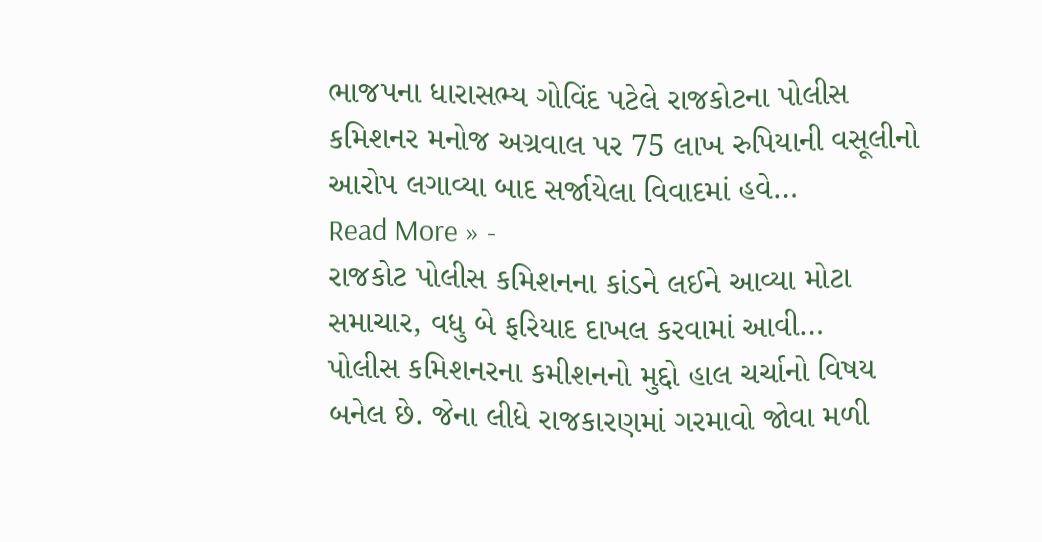ભાજપના ધારાસભ્ય ગોવિંદ પટેલે રાજકોટના પોલીસ કમિશનર મનોજ અગ્રવાલ પર 75 લાખ રુપિયાની વસૂલીનો આરોપ લગાવ્યા બાદ સર્જાયેલા વિવાદમાં હવે…
Read More » -
રાજકોટ પોલીસ કમિશનના કાંડને લઈને આવ્યા મોટા સમાચાર, વધુ બે ફરિયાદ દાખલ કરવામાં આવી…
પોલીસ કમિશનરના કમીશનનો મુદ્દો હાલ ચર્ચાનો વિષય બનેલ છે. જેના લીધે રાજકારણમાં ગરમાવો જોવા મળી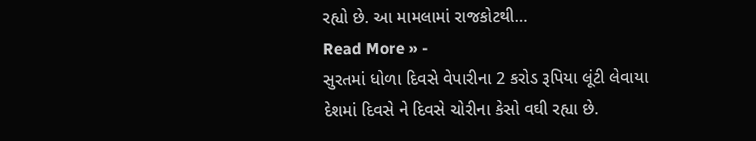રહ્યો છે. આ મામલામાં રાજકોટથી…
Read More » -
સુરતમાં ધોળા દિવસે વેપારીના 2 કરોડ રૂપિયા લૂંટી લેવાયા
દેશમાં દિવસે ને દિવસે ચોરીના કેસો વઘી રહ્યા છે.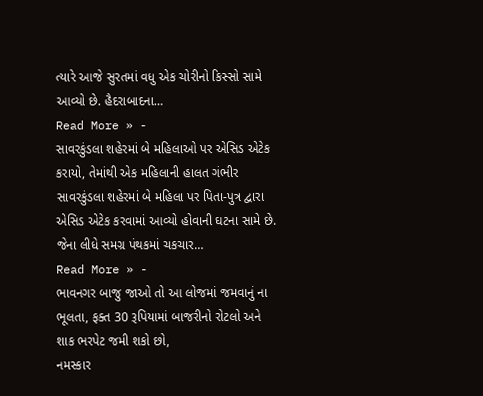ત્યારે આજે સુરતમાં વધુ એક ચોરીનો કિસ્સો સામે આવ્યો છે. હૈદરાબાદના…
Read More » -
સાવરકુંડલા શહેરમાં બે મહિલાઓ પર એસિડ એટેક કરાયો, તેમાંથી એક મહિલાની હાલત ગંભીર
સાવરકુંડલા શહેરમાં બે મહિલા પર પિતા-પુત્ર દ્વારા એસિડ એટેક કરવામાં આવ્યો હોવાની ઘટના સામે છે. જેના લીધે સમગ્ર પંથકમાં ચકચાર…
Read More » -
ભાવનગર બાજુ જાઓ તો આ લોજમાં જમવાનું ના ભૂલતા, ફક્ત 30 રૂપિયામાં બાજરીનો રોટલો અને શાક ભરપેટ જમી શકો છો,
નમસ્કાર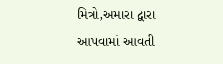મિત્રો,અમારા દ્વારા આપવામાં આવતી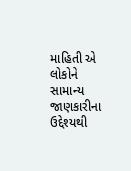માહિતી એ લોકોને સામાન્ય જાણકારીના ઉદ્દેશ્યથી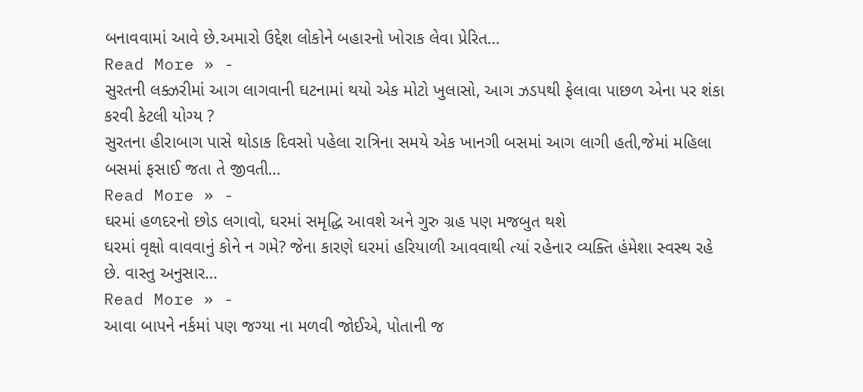બનાવવામાં આવે છે.અમારો ઉદ્દેશ લોકોને બહારનો ખોરાક લેવા પ્રેરિત…
Read More » -
સુરતની લક્ઝરીમાં આગ લાગવાની ઘટનામાં થયો એક મોટો ખુલાસો, આગ ઝડપથી ફેલાવા પાછળ એના પર શંકા કરવી કેટલી યોગ્ય ?
સુરતના હીરાબાગ પાસે થોડાક દિવસો પહેલા રાત્રિના સમયે એક ખાનગી બસમાં આગ લાગી હતી,જેમાં મહિલા બસમાં ફસાઈ જતા તે જીવતી…
Read More » -
ઘરમાં હળદરનો છોડ લગાવો, ઘરમાં સમૃદ્ધિ આવશે અને ગુરુ ગ્રહ પણ મજબુત થશે
ઘરમાં વૃક્ષો વાવવાનું કોને ન ગમે? જેના કારણે ઘરમાં હરિયાળી આવવાથી ત્યાં રહેનાર વ્યક્તિ હંમેશા સ્વસ્થ રહે છે. વાસ્તુ અનુસાર…
Read More » -
આવા બાપને નર્કમાં પણ જગ્યા ના મળવી જોઈએ, પોતાની જ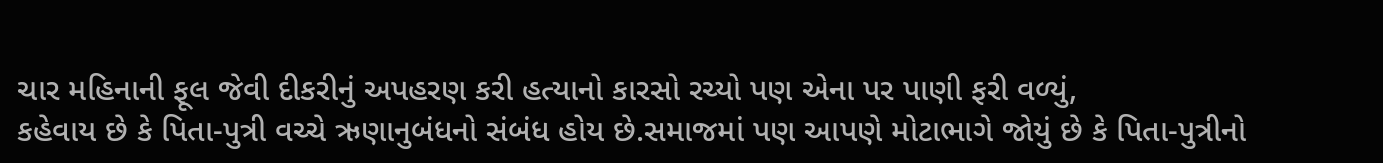ચાર મહિનાની ફૂલ જેવી દીકરીનું અપહરણ કરી હત્યાનો કારસો રચ્યો પણ એના પર પાણી ફરી વળ્યું,
કહેવાય છે કે પિતા-પુત્રી વચ્ચે ઋણાનુબંધનો સંબંધ હોય છે.સમાજમાં પણ આપણે મોટાભાગે જોયું છે કે પિતા-પુત્રીનો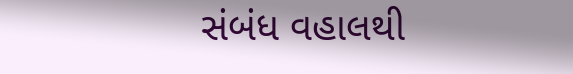સંબંધ વહાલથી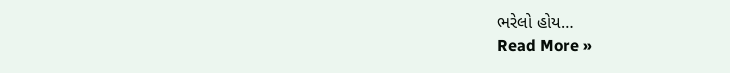ભરેલો હોય…
Read More »